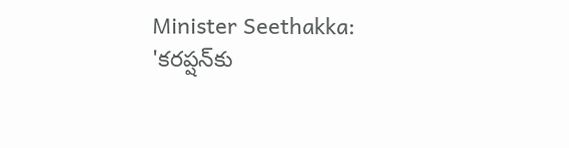Minister Seethakka: 'కరప్షన్‌కు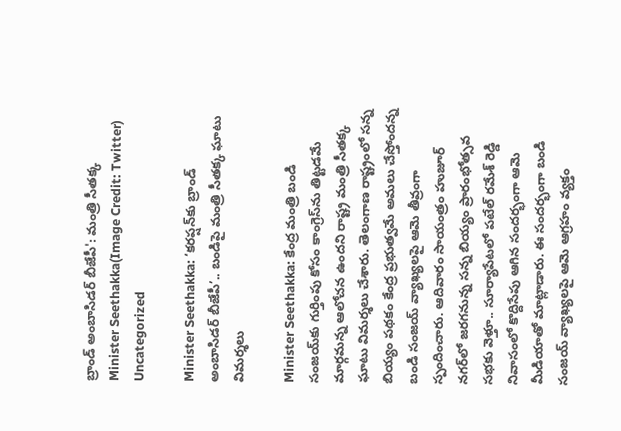బ్రాండ్ అంబాసిడర్ బీజేపీ': మంత్రి సీతక్క
Minister Seethakka(Image Credit: Twitter)
Uncategorized

Minister Seethakka: ‘కరప్షన్‌కు బ్రాండ్ అంబాసిడర్ బీజేపీ’.. బండిపై మంత్రి సీతక్క ఘాటు విమర్శలు

Minister Seethakka: కేంద్ర మంత్రి బండి సంజయ్‌కు గుర్తింపు కోసం కాంగ్రెస్‌ను తిట్టడమే మార్గమన్న ఆలోచన ఉందని రాష్ట్ర మంత్రి సీతక్క ఘాటు విమర్శలు చేశారు. తెలంగాణ రాష్ట్రంలో సన్న బియ్యం పథకం కేంద్ర ప్రభుత్వమే అమలు చేస్తోందన్న బండి సంజయ్ వ్యాఖ్యలపై ఆమె తీవ్రంగా స్పందించారు. ఆదివారం సాయంత్రం హుజూర్ నగర్‌లో జరగనున్న సన్న బియ్యం ప్రారంభోత్సవ సభకు వెళ్తూ.. సూర్యాపేటలో పటేల్ రమేశ్ రెడ్డి నివాసంలో కొద్దిసేపు ఆగిన సందర్భంగా ఆమె మీడియాతో మాట్లాడారు. ఈ సందర్భంగా బండి సంజయ్ వ్యాఖ్యలపై ఆమె ఆగ్రహం వ్యక్తం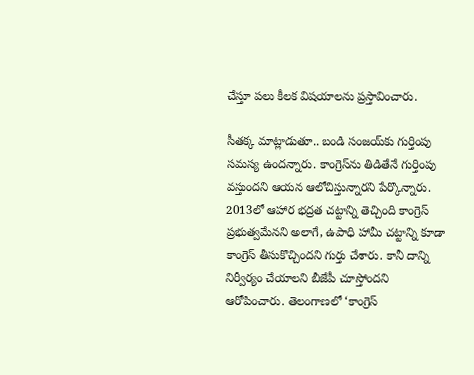చేస్తూ పలు కీలక విషయాలను ప్రస్తావించారు.

సీతక్క మాట్లాడుతూ.. బండి సంజయ్‌కు గుర్తింపు సమస్య ఉందన్నారు. కాంగ్రెస్‌ను తిడితేనే గుర్తింపు వస్తుందని ఆయన ఆలోచిస్తున్నారని పేర్కొన్నారు. 2013లో ఆహార భద్రత చట్టాన్ని తెచ్చింది కాంగ్రెస్ ప్రభుత్వమేనని అలాగే, ఉపాధి హామీ చట్టాన్ని కూడా కాంగ్రెస్ తీసుకొచ్చిందని గుర్తు చేశారు. కానీ దాన్ని నిర్వీర్యం చేయాలని బీజేపీ చూస్తోందని ఆరోపించారు. తెలంగాణలో ‘కాంగ్రెస్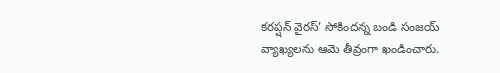కరప్షన్‌ వైరస్’ సోకిందన్న బండి సంజయ్ వ్యాఖ్యలను ఆమె తీవ్రంగా ఖండించారు.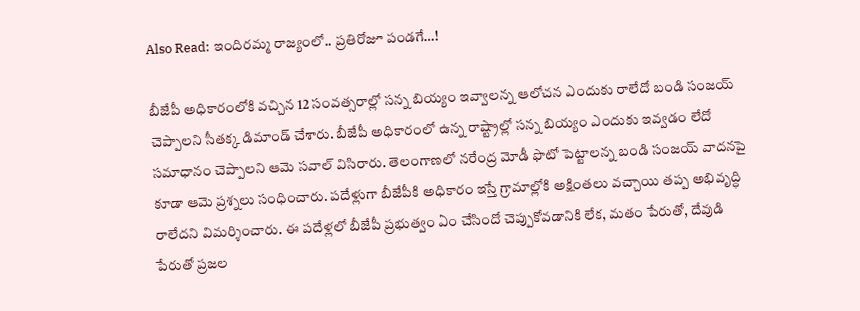Also Read: ఇందిరమ్మ రాజ్యంలో.. ప్రతిరోజూ పండగే…!

బీజేపీ అధికారంలోకి వచ్చిన 12 సంవత్సరాల్లో సన్న బియ్యం ఇవ్వాలన్న ఆలోచన ఎందుకు రాలేదో బండి సంజయ్ చెప్పాలని సీతక్క డిమాండ్ చేశారు. బీజేపీ అధికారంలో ఉన్న రాష్ట్రాల్లో సన్న బియ్యం ఎందుకు ఇవ్వడం లేదో సమాధానం చెప్పాలని ఆమె సవాల్ విసిరారు. తెలంగాణలో నరేంద్ర మోడీ ఫొటో పెట్టాలన్న బండి సంజయ్ వాదనపై కూడా ఆమె ప్రశ్నలు సంధించారు. పదేళ్లుగా బీజేపీకి అధికారం ఇస్తే గ్రామాల్లోకి అక్షింతలు వచ్చాయి తప్ప అభివృద్ధి రాలేదని విమర్శించారు. ఈ పదేళ్లలో బీజేపీ ప్రభుత్వం ఏం చేసిందో చెప్పుకోవడానికి లేక, మతం పేరుతో, దేవుడి పేరుతో ప్రజల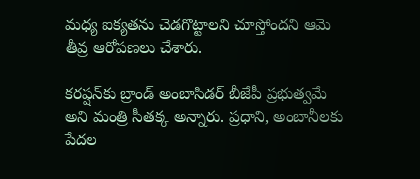మధ్య ఐక్యతను చెడగొట్టాలని చూస్తోందని ఆమె తీవ్ర ఆరోపణలు చేశారు.

కరప్షన్‌కు బ్రాండ్ అంబాసిడర్ బీజేపీ ప్రభుత్వమే అని మంత్రి సీతక్క అన్నారు. ప్రధాని, అంబానీలకు పేదల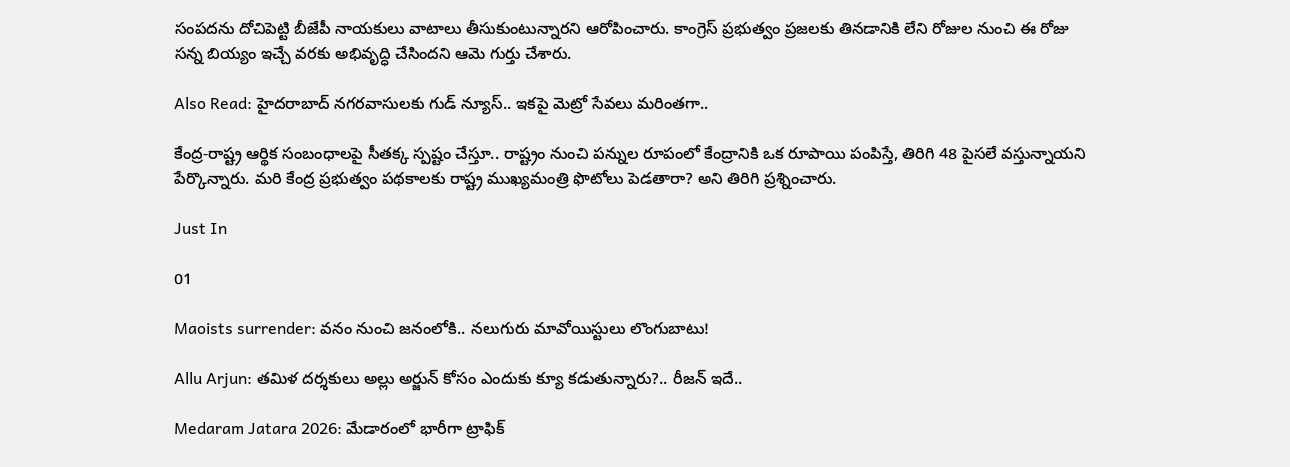సంపదను దోచిపెట్టి బీజేపీ నాయకులు వాటాలు తీసుకుంటున్నారని ఆరోపించారు. కాంగ్రెస్ ప్రభుత్వం ప్రజలకు తినడానికి లేని రోజుల నుంచి ఈ రోజు సన్న బియ్యం ఇచ్చే వరకు అభివృద్ధి చేసిందని ఆమె గుర్తు చేశారు.

Also Read: హైదరాబాద్ నగరవాసులకు గుడ్ న్యూస్.. ఇకపై మెట్రో సేవలు మరింతగా..

కేంద్ర-రాష్ట్ర ఆర్థిక సంబంధాలపై సీతక్క స్పష్టం చేస్తూ.. రాష్ట్రం నుంచి పన్నుల రూపంలో కేంద్రానికి ఒక రూపాయి పంపిస్తే, తిరిగి 48 పైసలే వస్తున్నాయని పేర్కొన్నారు. మరి కేంద్ర ప్రభుత్వం పథకాలకు రాష్ట్ర ముఖ్యమంత్రి ఫొటోలు పెడతారా? అని తిరిగి ప్రశ్నించారు.

Just In

01

Maoists surrender: వనం నుంచి జనంలోకి.. నలుగురు మావోయిస్టులు లొంగుబాటు!

Allu Arjun: తమిళ దర్శకులు అల్లు అర్జున్ కోసం ఎందుకు క్యూ కడుతున్నారు?.. రీజన్ ఇదే..

Medaram Jatara 2026: మేడారంలో భారీగా ట్రాఫిక్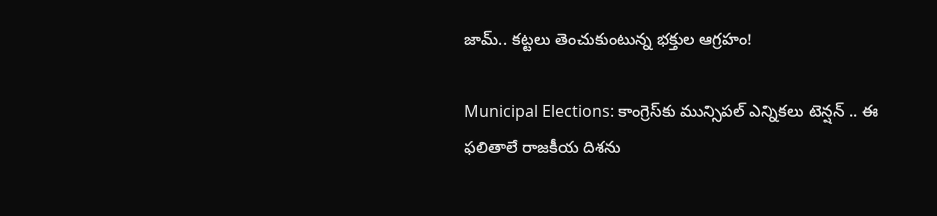జామ్.. కట్టలు తెంచుకుంటున్న భక్తుల ఆగ్రహం!

Municipal Elections: కాంగ్రెస్‌కు మున్సిపల్ ఎన్నికలు టెన్షన్ .. ఈ ఫలితాలే రాజకీయ దిశను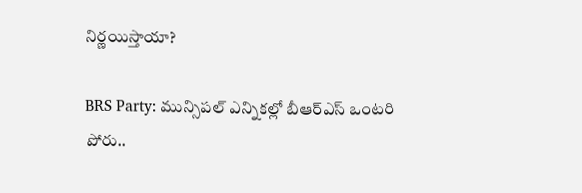నిర్ణయిస్తాయా?

BRS Party: మున్సిపల్ ఎన్నికల్లో బీఆర్ఎస్ ఒంటరి పోరు..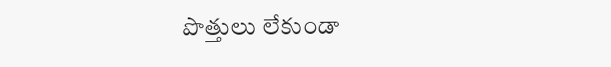పొత్తులు లేకుండా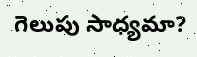గెలుపు సాధ్యమా?